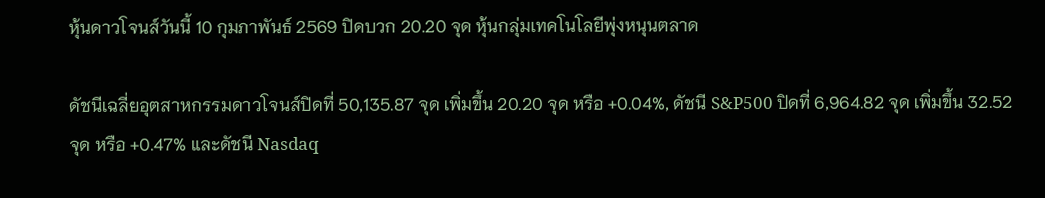หุ้นดาวโจนส์วันนี้ 10 กุมภาพันธ์ 2569 ปิดบวก 20.20 จุด หุ้นกลุ่มเทคโนโลยีพุ่งหนุนตลาด

ดัชนีเฉลี่ยอุตสาหกรรมดาวโจนส์ปิดที่ 50,135.87 จุด เพิ่มขึ้น 20.20 จุด หรือ +0.04%, ดัชนี S&P500 ปิดที่ 6,964.82 จุด เพิ่มขึ้น 32.52 จุด หรือ +0.47% และดัชนี Nasdaq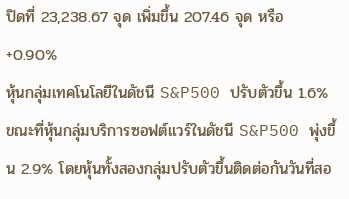ปิดที่ 23,238.67 จุด เพิ่มขึ้น 207.46 จุด หรือ +0.90%
หุ้นกลุ่มเทคโนโลยีในดัชนี S&P500 ปรับตัวขึ้น 1.6% ขณะที่หุ้นกลุ่มบริการซอฟต์แวร์ในดัชนี S&P500 พุ่งขึ้น 2.9% โดยหุ้นทั้งสองกลุ่มปรับตัวขึ้นติดต่อกันวันที่สอ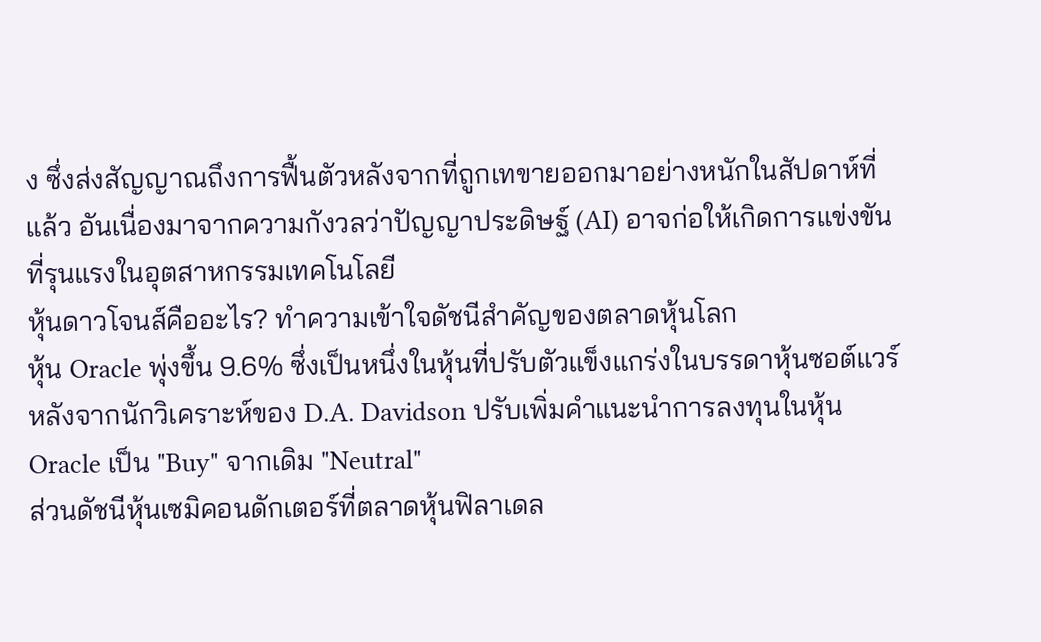ง ซึ่งส่งสัญญาณถึงการฟื้นตัวหลังจากที่ถูกเทขายออกมาอย่างหนักในสัปดาห์ที่แล้ว อันเนื่องมาจากความกังวลว่าปัญญาประดิษฐ์ (AI) อาจก่อให้เกิดการแข่งขันที่รุนแรงในอุตสาหกรรมเทคโนโลยี
หุ้นดาวโจนส์คืออะไร? ทำความเข้าใจดัชนีสำคัญของตลาดหุ้นโลก
หุ้น Oracle พุ่งขึ้น 9.6% ซึ่งเป็นหนึ่งในหุ้นที่ปรับตัวแข็งแกร่งในบรรดาหุ้นซอต์แวร์ หลังจากนักวิเคราะห์ของ D.A. Davidson ปรับเพิ่มคำแนะนำการลงทุนในหุ้น Oracle เป็น "Buy" จากเดิม "Neutral"
ส่วนดัชนีหุ้นเซมิคอนดักเตอร์ที่ตลาดหุ้นฟิลาเดล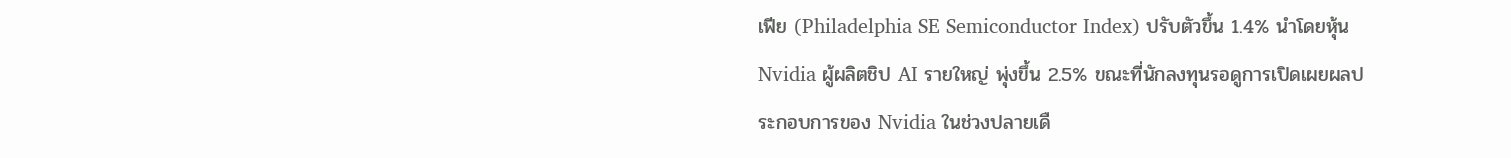เฟีย (Philadelphia SE Semiconductor Index) ปรับตัวขึ้น 1.4% นำโดยหุ้น Nvidia ผู้ผลิตชิป AI รายใหญ่ พุ่งขึ้น 2.5% ขณะที่นักลงทุนรอดูการเปิดเผยผลประกอบการของ Nvidia ในช่วงปลายเดื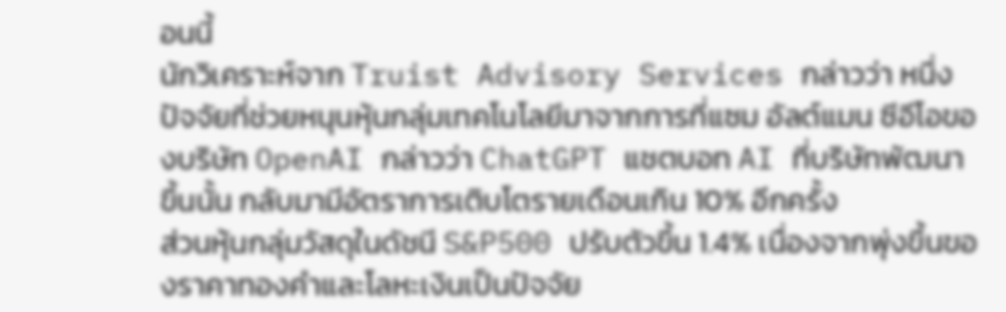อนนี้
นักวิเคราะห์จาก Truist Advisory Services กล่าวว่า หนึ่งปัจจัยที่ช่วยหนุนหุ้นกลุ่มเทคโนโลยีมาจากการที่แซม อัลต์แมน ซีอีโอของบริษัท OpenAI กล่าวว่า ChatGPT แชตบอท AI ที่บริษัทพัฒนาขึ้นนั้น กลับมามีอัตราการเติบโตรายเดือนเกิน 10% อีกครั้ง
ส่วนหุ้นกลุ่มวัสดุในดัชนี S&P500 ปรับตัวขึ้น 1.4% เนื่องจากพุ่งขึ้นของราคาทองคำและโลหะเงินเป็นปัจจัย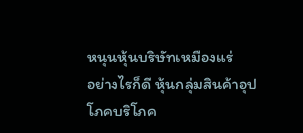หนุนหุ้นบริษัทเหมืองแร่
อย่างไรก็ดี หุ้นกลุ่มสินค้าอุปโภคบริโภค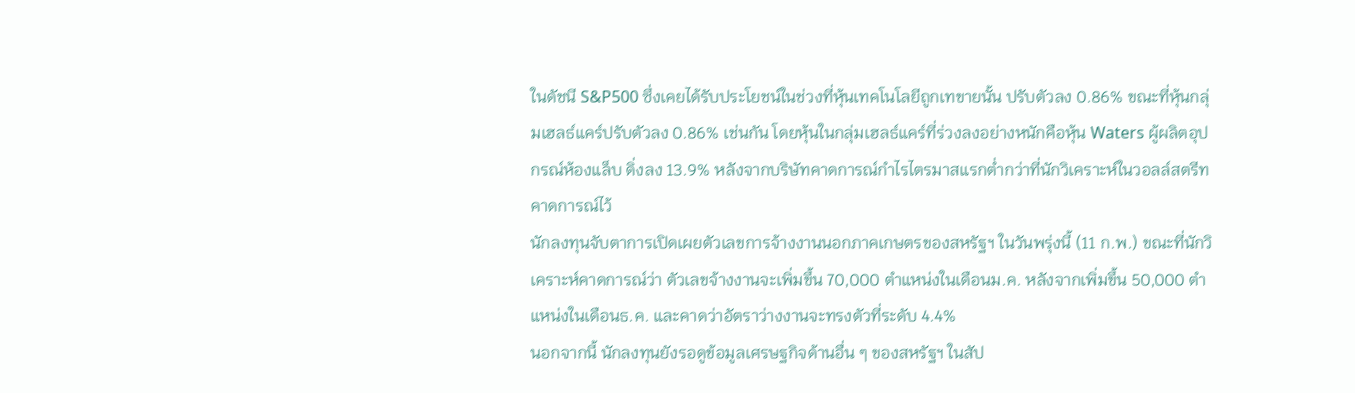ในดัชนี S&P500 ซึ่งเคยได้รับประโยชน์ในช่วงที่หุ้นเทคโนโลยีถูกเทขายนั้น ปรับตัวลง 0.86% ขณะที่หุ้นกลุ่มเฮลธ์แคร์ปรับตัวลง 0.86% เช่นกัน โดยหุ้นในกลุ่มเฮลธ์แคร์ที่ร่วงลงอย่างหนักคือหุ้น Waters ผู้ผลิตอุปกรณ์ห้องแล็บ ดิ่งลง 13.9% หลังจากบริษัทคาดการณ์กำไรไตรมาสแรกต่ำกว่าที่นักวิเคราะห์ในวอลล์สตรีทคาดการณ์ไว้
นักลงทุนจับตาการเปิดเผยตัวเลขการจ้างงานนอกภาคเกษตรของสหรัฐฯ ในวันพรุ่งนี้ (11 ก.พ.) ขณะที่นักวิเคราะห์คาดการณ์ว่า ตัวเลขจ้างงานจะเพิ่มขึ้น 70,000 ตำแหน่งในเดือนม.ค. หลังจากเพิ่มขึ้น 50,000 ตำแหน่งในเดือนธ.ค. และคาดว่าอัตราว่างงานจะทรงตัวที่ระดับ 4.4%
นอกจากนี้ นักลงทุนยังรอดูข้อมูลเศรษฐกิจด้านอื่น ๆ ของสหรัฐฯ ในสัป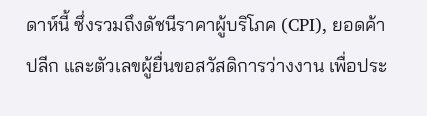ดาห์นี้ ซึ่งรวมถึงดัชนีราคาผู้บริโภค (CPI), ยอดค้าปลีก และตัวเลขผู้ยื่นขอสวัสดิการว่างงาน เพื่อประ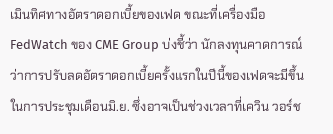เมินทิศทางอัตราดอกเบี้ยของเฟด ขณะที่เครื่องมือ FedWatch ของ CME Group บ่งชี้ว่า นักลงทุนคาดการณ์ว่าการปรับลดอัตราดอกเบี้ยครั้งแรกในปีนี้ของเฟดจะมีขึ้นในการประชุมเดือนมิ.ย. ซึ่งอาจเป็นช่วงเวลาที่เควิน วอร์ช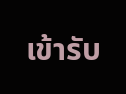เข้ารับ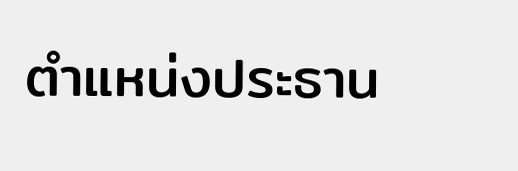ตำแหน่งประธาน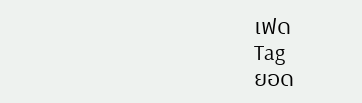เฟด
Tag
ยอด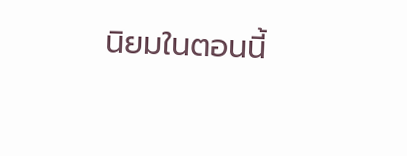นิยมในตอนนี้